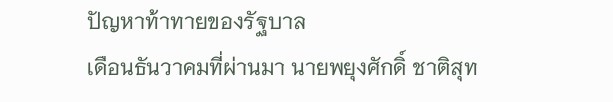ปัญหาท้าทายของรัฐบาล
เดือนธันวาคมที่ผ่านมา นายพยุงศักดิ์ ชาติสุท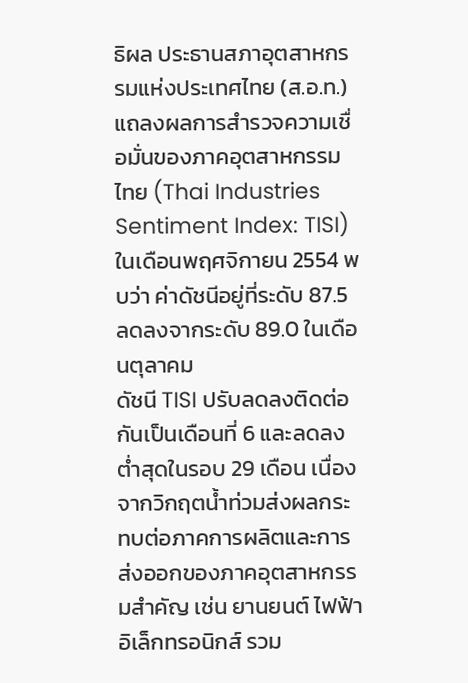ธิผล ประธานสภาอุตสาหกรรมแห่งประเทศไทย (ส.อ.ท.) แถลงผลการสำรวจความเชื่อมั่นของภาคอุตสาหกรรมไทย (Thai Industries Sentiment Index: TISI) ในเดือนพฤศจิกายน 2554 พบว่า ค่าดัชนีอยู่ที่ระดับ 87.5 ลดลงจากระดับ 89.0 ในเดือนตุลาคม
ดัชนี TISI ปรับลดลงติดต่อกันเป็นเดือนที่ 6 และลดลงต่ำสุดในรอบ 29 เดือน เนื่องจากวิกฤตน้ำท่วมส่งผลกระทบต่อภาคการผลิตและการส่งออกของภาคอุตสาหกรรมสำคัญ เช่น ยานยนต์ ไฟฟ้า อิเล็กทรอนิกส์ รวม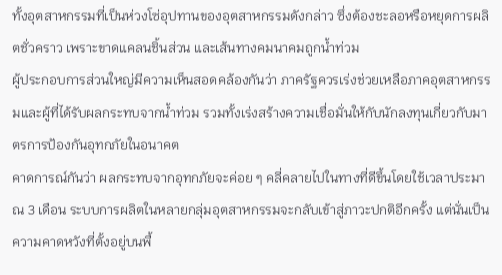ทั้งอุตสาหกรรมที่เป็นห่วงโซ่อุปทานของอุตสาหกรรมดังกล่าว ซึ่งต้องชะลอหรือหยุดการผลิตชั่วคราว เพราะขาดแคลนชิ้นส่วน และเส้นทางคมนาคมถูกน้ำท่วม
ผู้ประกอบการส่วนใหญ่มีความเห็นสอดคล้องกันว่า ภาครัฐควรเร่งช่วยเหลือภาคอุตสาหกรรมและผู้ที่ได้รับผลกระทบจากน้ำท่วม รวมทั้งเร่งสร้างความเชื่อมั่นให้กับนักลงทุนเกี่ยวกับมาตรการป้องกันอุทกภัยในอนาคต
คาดการณ์กันว่า ผลกระทบจากอุทกภัยจะค่อย ๆ คลี่คลายไปในทางที่ดีขึ้นโดยใช้เวลาประมาณ 3 เดือน ระบบการผลิตในหลายกลุ่มอุตสาหกรรมจะกลับเข้าสู่ภาวะปกติอีกครั้ง แต่นั่นเป็นความคาดหวังที่ตั้งอยู่บนพื้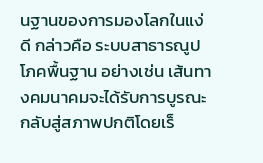นฐานของการมองโลกในแง่ดี กล่าวคือ ระบบสาธารณูปโภคพื้นฐาน อย่างเช่น เส้นทางคมนาคมจะได้รับการบูรณะกลับสู่สภาพปกติโดยเร็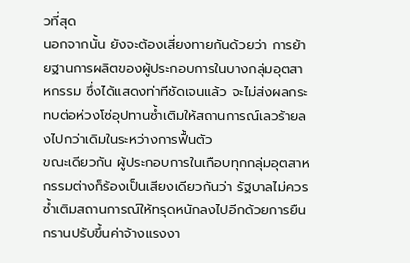วที่สุด
นอกจากนั้น ยังจะต้องเสี่ยงทายกันด้วยว่า การย้ายฐานการผลิตของผู้ประกอบการในบางกลุ่มอุตสาหกรรม ซึ่งได้แสดงท่าทีชัดเจนแล้ว จะไม่ส่งผลกระทบต่อห่วงโซ่อุปทานซ้ำเติมให้สถานการณ์เลวร้ายลงไปกว่าเดิมในระหว่างการฟื้นตัว
ขณะเดียวกัน ผู้ประกอบการในเกือบทุกกลุ่มอุตสาหกรรมต่างก็ร้องเป็นเสียงเดียวกันว่า รัฐบาลไม่ควรซ้ำเติมสถานการณ์ให้ทรุดหนักลงไปอีกด้วยการยืนกรานปรับขึ้นค่าจ้างแรงงา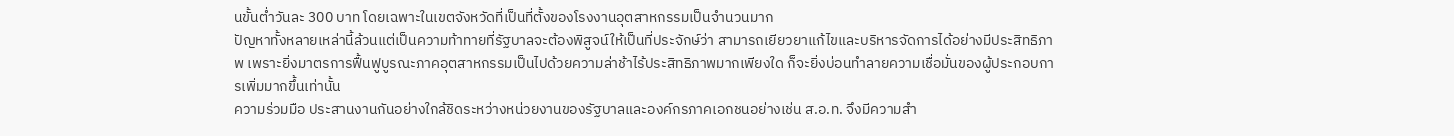นขั้นต่ำวันละ 300 บาท โดยเฉพาะในเขตจังหวัดที่เป็นที่ตั้งของโรงงานอุตสาหกรรมเป็นจำนวนมาก
ปัญหาทั้งหลายเหล่านี้ล้วนแต่เป็นความท้าทายที่รัฐบาลจะต้องพิสูจน์ให้เป็นที่ประจักษ์ว่า สามารถเยียวยาแก้ไขและบริหารจัดการได้อย่างมีประสิทธิภาพ เพราะยิ่งมาตรการฟื้นฟูบูรณะภาคอุตสาหกรรมเป็นไปด้วยความล่าช้าไร้ประสิทธิภาพมากเพียงใด ก็จะยิ่งบ่อนทำลายความเชื่อมั่นของผู้ประกอบการเพิ่มมากขึ้นเท่านั้น
ความร่วมมือ ประสานงานกันอย่างใกล้ชิดระหว่างหน่วยงานของรัฐบาลและองค์กรภาคเอกชนอย่างเช่น ส.อ.ท. จึงมีความสำ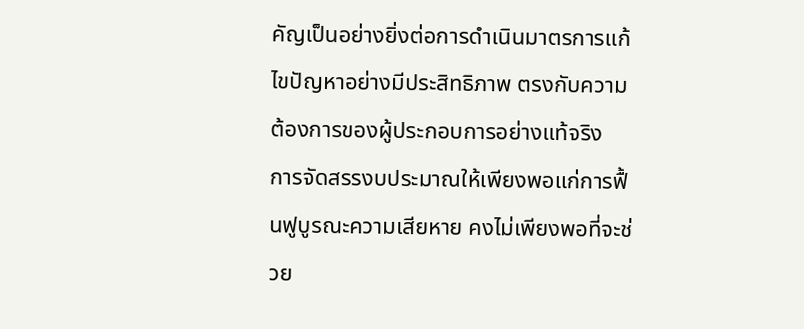คัญเป็นอย่างยิ่งต่อการดำเนินมาตรการแก้ไขปัญหาอย่างมีประสิทธิภาพ ตรงกับความต้องการของผู้ประกอบการอย่างแท้จริง
การจัดสรรงบประมาณให้เพียงพอแก่การฟื้นฟูบูรณะความเสียหาย คงไม่เพียงพอที่จะช่วย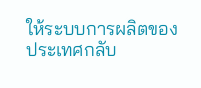ให้ระบบการผลิตของประเทศกลับ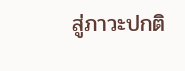สู่ภาวะปกติ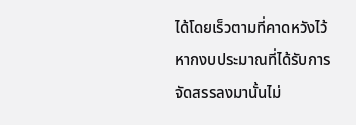ได้โดยเร็วตามที่คาดหวังไว้ หากงบประมาณที่ได้รับการจัดสรรลงมานั้นไม่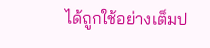ได้ถูกใช้อย่างเต็มป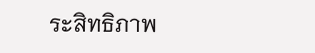ระสิทธิภาพ